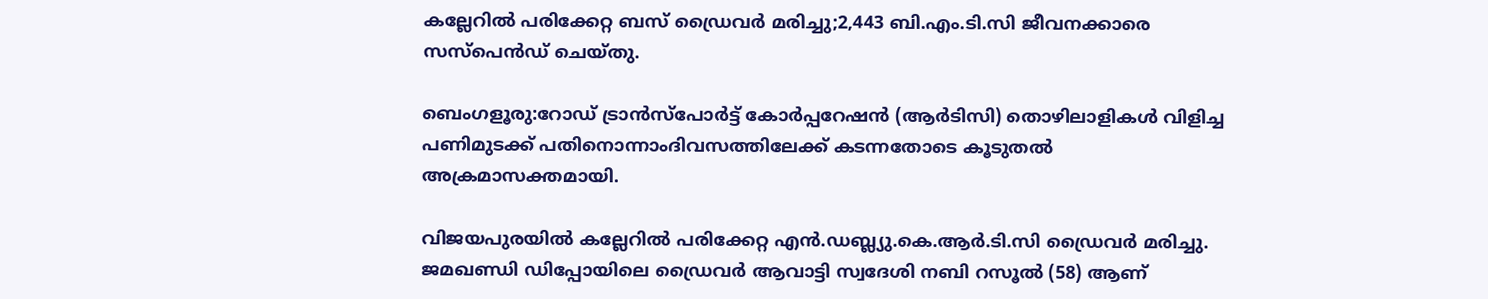കല്ലേറിൽ പരിക്കേറ്റ ബസ് ഡ്രൈവർ മരിച്ചു;2,443 ബി.എം.ടി.സി ജീവനക്കാരെ സസ്പെൻഡ് ചെയ്തു.

ബെംഗളൂരു:റോഡ് ട്രാൻസ്പോർട്ട് കോർപ്പറേഷൻ (ആർ‌ടി‌സി) തൊഴിലാളികൾ വിളിച്ച പണിമുടക്ക് പതിനൊന്നാംദിവസത്തിലേക്ക് കടന്നതോടെ കൂടുതൽ അക്രമാസക്തമായി.

വിജയപുരയിൽ കല്ലേറിൽ പരിക്കേറ്റ എൻ.ഡബ്ല്യു.കെ.ആർ.ടി.സി ഡ്രൈവർ മരിച്ചു. ജമഖണ്ഡി ഡിപ്പോയിലെ ഡ്രൈവർ ആവാട്ടി സ്വദേശി നബി റസൂൽ (58) ആണ്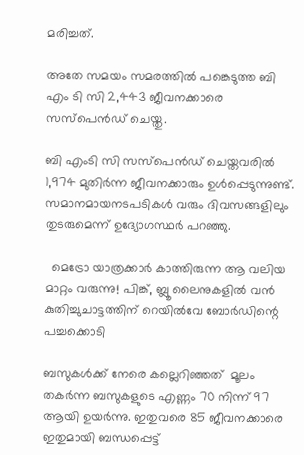മരിച്ചത്.

അതേ സമയം സമരത്തിൽ പങ്കെടുത്ത ബി‌ എം‌ ടി‌ സി 2,443 ജീവനക്കാരെ സസ്‌പെൻഡ് ചെയ്തു.

ബി‌ എംടി‌ സി സസ്പെൻഡ് ചെയ്തവരിൽ 1,974 മുതിർന്ന ജീവനക്കാരും ഉൾപ്പെടുന്നുണ്ട്. സമാനമായനടപടികൾ വരും ദിവസങ്ങളിലും തുടരുമെന്ന് ഉദ്യോഗസ്ഥർ പറഞ്ഞു.

  മെട്രോ യാത്രക്കാർ കാത്തിരുന്ന ആ വലിയ മാറ്റം വരുന്നു! പിങ്ക്, ബ്ലൂ ലൈനുകളിൽ വൻ കുതിച്ചുചാട്ടത്തിന് റെയിൽവേ ബോർഡിന്റെ പച്ചക്കൊടി

ബസുകൾക്ക് നേരെ കല്ലെറിഞ്ഞത്  മൂലം തകർന്ന ബസുകളുടെ എണ്ണം 70 നിന്ന് 97 ആയി ഉയർന്നു. ഇതുവരെ 85 ജീവനക്കാരെ ഇതുമായി ബന്ധപ്പെട്ട്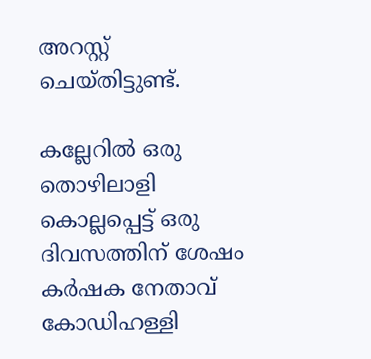അറസ്റ്റ് ചെയ്തിട്ടുണ്ട്.

കല്ലേറിൽ ഒരു തൊഴിലാളി കൊല്ലപ്പെട്ട് ഒരു ദിവസത്തിന് ശേഷം കർഷക നേതാവ് കോഡിഹള്ളി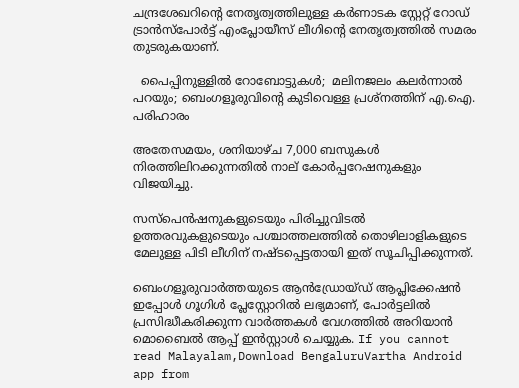ചന്ദ്രശേഖറിന്റെ നേതൃത്വത്തിലുള്ള കർണാടക സ്റ്റേറ്റ് റോഡ് ട്രാൻസ്പോർട്ട് എംപ്ലോയീസ് ലീഗിൻ്റെ നേതൃത്വത്തിൽ സമരം തുടരുകയാണ്.

  പൈപ്പിനുള്ളിൽ റോബോട്ടുകൾ;  മലിനജലം കലർന്നാൽ പറയും; ബെംഗളൂരുവിന്റെ കുടിവെള്ള പ്രശ്നത്തിന് എ.ഐ. പരിഹാരം

അതേസമയം, ശനിയാഴ്ച 7,000 ബസുകൾ നിരത്തിലിറക്കുന്നതിൽ നാല് കോർപ്പറേഷനുകളും വിജയിച്ചു.

സസ്‌പെൻഷനുകളുടെയും പിരിച്ചുവിടൽ ഉത്തരവുകളുടെയും പശ്ചാത്തലത്തിൽ തൊഴിലാളികളുടെ മേലുള്ള പിടി ലീഗിന് നഷ്ടപ്പെട്ടതായി ഇത് സൂചിപ്പിക്കുന്നത്.

ബെംഗളൂരുവാർത്തയുടെ ആൻഡ്രോയ്ഡ് ആപ്ലിക്കേഷൻ ഇപ്പോൾ ഗൂഗിൾ പ്ലേസ്റ്റോറിൽ ലഭ്യമാണ്, പോർട്ടലിൽ പ്രസിദ്ധീകരിക്കുന്ന വാർത്തകൾ വേഗത്തിൽ അറിയാൻ മൊബൈൽ ആപ്പ് ഇൻസ്റ്റാൾ ചെയ്യുക. If you cannot read Malayalam,Download BengaluruVartha Android app from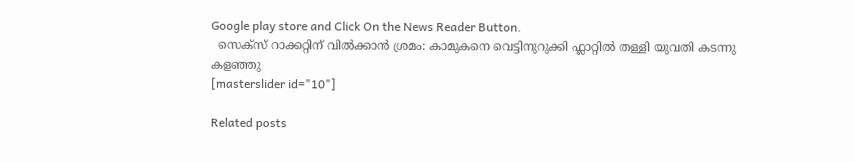Google play store and Click On the News Reader Button.
  സെക്സ് റാക്കറ്റിന് വിൽക്കാൻ ശ്രമം: കാമുകനെ വെട്ടിനുറുക്കി ഫ്ലാറ്റിൽ തള്ളി യുവതി കടന്നു കളഞ്ഞു
[masterslider id="10"]

Related posts